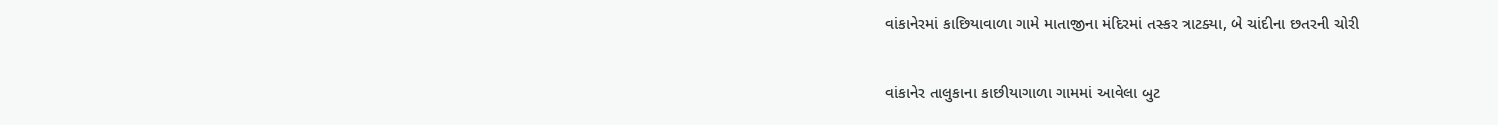વાંકાનેરમાં કાછિયાવાળા ગામે માતાજીના મંદિરમાં તસ્કર ત્રાટક્યા, બે ચાંદીના છતરની ચોરી

વાંકાનેર તાલુકાના કાછીયાગાળા ગામમાં આવેલા બુટ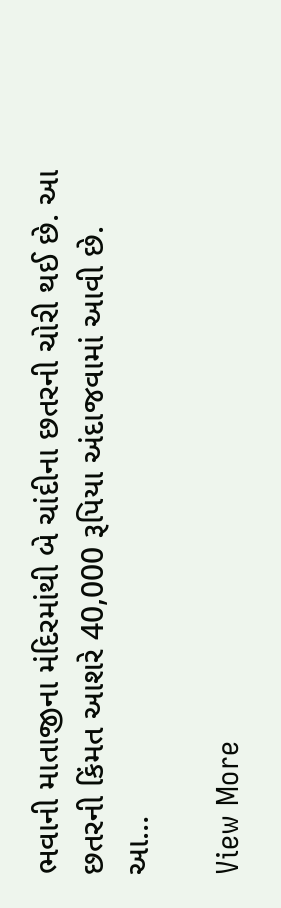ભવાની માતાજીના મંદિરમાંથી બે ચાંદીના છતરની ચોરી થઈ છે. આ છતરની કિંમત આશરે 40,000 રૂપિયા અંદાજવામાં આવી છે. આ…

View More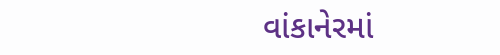વાંકાનેરમાં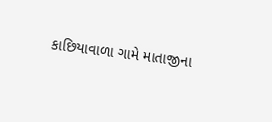કાછિયાવાળા ગામે માતાજીના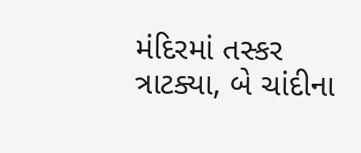મંદિરમાં તસ્કર ત્રાટક્યા, બે ચાંદીના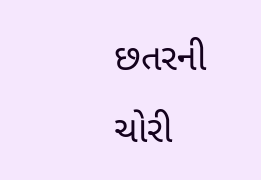છતરની ચોરી